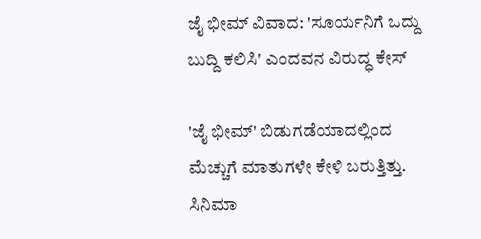ಜೈ ಭೀಮ್ ವಿವಾದ: 'ಸೂರ್ಯನಿಗೆ ಒದ್ದು ಬುದ್ದಿ ಕಲಿಸಿ' ಎಂದವನ ವಿರುದ್ಧ ಕೇಸ್

'ಜೈ ಭೀಮ್' ಬಿಡುಗಡೆಯಾದಲ್ಲಿಂದ ಮೆಚ್ಚುಗೆ ಮಾತುಗಳೇ ಕೇಳಿ ಬರುತ್ತಿತ್ತು. ಸಿನಿಮಾ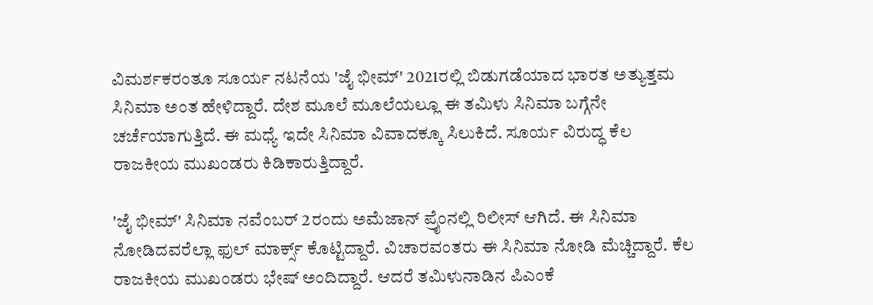ವಿಮರ್ಶಕರಂತೂ ಸೂರ್ಯ ನಟನೆಯ 'ಜೈ ಭೀಮ್' 2021ರಲ್ಲಿ ಬಿಡುಗಡೆಯಾದ ಭಾರತ ಅತ್ಯುತ್ತಮ ಸಿನಿಮಾ ಅಂತ ಹೇಳಿದ್ದಾರೆ. ದೇಶ ಮೂಲೆ ಮೂಲೆಯಲ್ಲೂ ಈ ತಮಿಳು ಸಿನಿಮಾ ಬಗ್ಗೆನೇ ಚರ್ಚೆಯಾಗುತ್ತಿದೆ. ಈ ಮಧ್ಯೆ ಇದೇ ಸಿನಿಮಾ ವಿವಾದಕ್ಕೂ ಸಿಲುಕಿದೆ. ಸೂರ್ಯ ವಿರುದ್ಧ ಕೆಲ ರಾಜಕೀಯ ಮುಖಂಡರು ಕಿಡಿಕಾರುತ್ತಿದ್ದಾರೆ.

'ಜೈ ಭೀಮ್' ಸಿನಿಮಾ ನವೆಂಬರ್ 2ರಂದು ಅಮೆಜಾನ್ ಪ್ರೈಂನಲ್ಲಿ ರಿಲೀಸ್ ಆಗಿದೆ. ಈ ಸಿನಿಮಾ ನೋಡಿದವರೆಲ್ಲಾ ಫುಲ್ ಮಾರ್ಕ್ಸ್ ಕೊಟ್ಟಿದ್ದಾರೆ. ವಿಚಾರವಂತರು ಈ ಸಿನಿಮಾ ನೋಡಿ ಮೆಚ್ಚಿದ್ದಾರೆ. ಕೆಲ ರಾಜಕೀಯ ಮುಖಂಡರು ಭೇಷ್ ಅಂದಿದ್ದಾರೆ. ಆದರೆ ತಮಿಳುನಾಡಿನ ಪಿಎಂಕೆ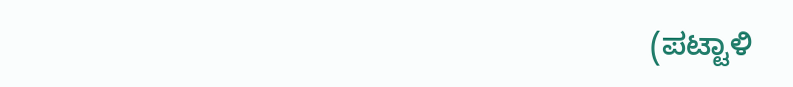(ಪಟ್ಟಾಳಿ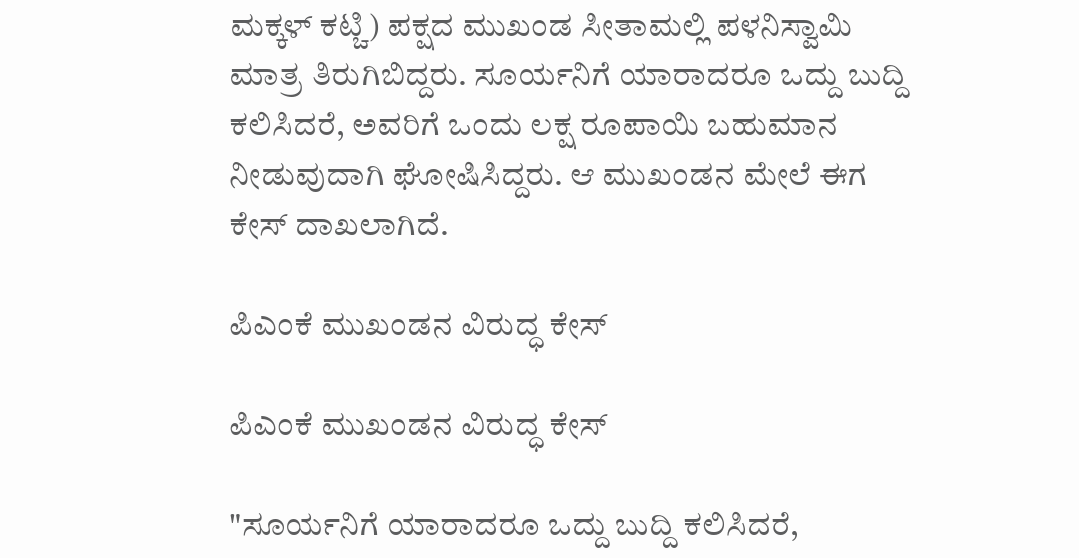ಮಕ್ಕಳ್ ಕಟ್ಚಿ) ಪಕ್ಷದ ಮುಖಂಡ ಸೀತಾಮಲ್ಲಿ ಪಳನಿಸ್ವಾಮಿ ಮಾತ್ರ ತಿರುಗಿಬಿದ್ದರು. ಸೂರ್ಯನಿಗೆ ಯಾರಾದರೂ ಒದ್ದು ಬುದ್ದಿ ಕಲಿಸಿದರೆ, ಅವರಿಗೆ ಒಂದು ಲಕ್ಷ ರೂಪಾಯಿ ಬಹುಮಾನ ನೀಡುವುದಾಗಿ ಘೋಷಿಸಿದ್ದರು. ಆ ಮುಖಂಡನ ಮೇಲೆ ಈಗ ಕೇಸ್ ದಾಖಲಾಗಿದೆ.

ಪಿಎಂಕೆ ಮುಖಂಡನ ವಿರುದ್ಧ ಕೇಸ್

ಪಿಎಂಕೆ ಮುಖಂಡನ ವಿರುದ್ಧ ಕೇಸ್

"ಸೂರ್ಯನಿಗೆ ಯಾರಾದರೂ ಒದ್ದು ಬುದ್ದಿ ಕಲಿಸಿದರೆ,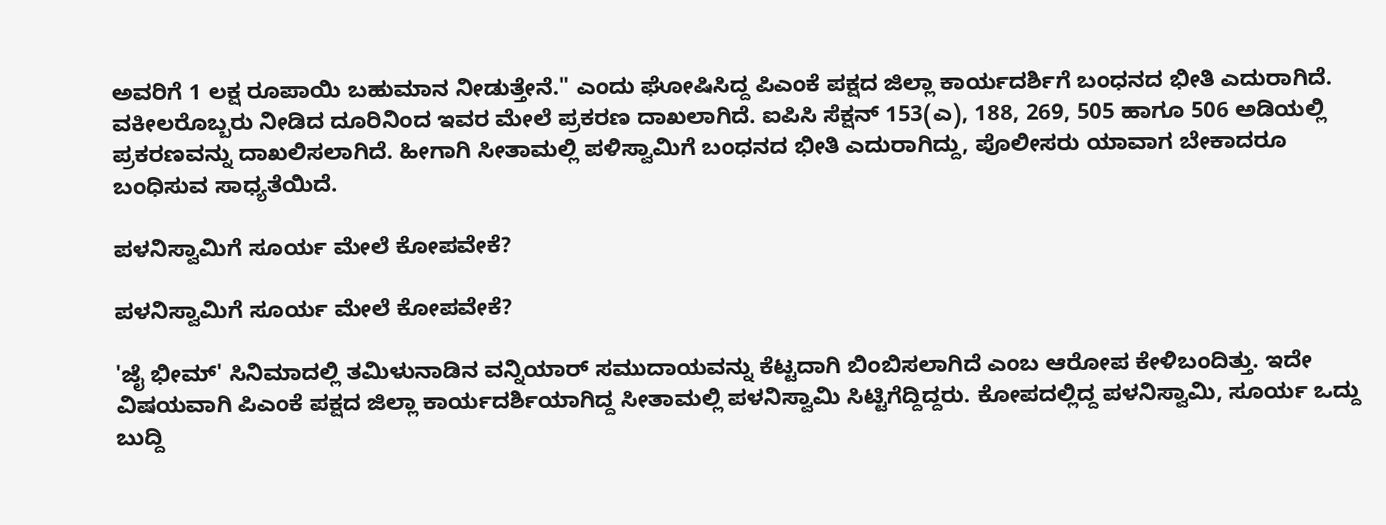ಅವರಿಗೆ 1 ಲಕ್ಷ ರೂಪಾಯಿ ಬಹುಮಾನ ನೀಡುತ್ತೇನೆ." ಎಂದು ಘೋಷಿಸಿದ್ದ ಪಿಎಂಕೆ ಪಕ್ಷದ ಜಿಲ್ಲಾ ಕಾರ್ಯದರ್ಶಿಗೆ ಬಂಧನದ ಭೀತಿ ಎದುರಾಗಿದೆ. ವಕೀಲರೊಬ್ಬರು ನೀಡಿದ ದೂರಿನಿಂದ ಇವರ ಮೇಲೆ ಪ್ರಕರಣ ದಾಖಲಾಗಿದೆ. ಐಪಿಸಿ ಸೆಕ್ಷನ್ 153(ಎ), 188, 269, 505 ಹಾಗೂ 506 ಅಡಿಯಲ್ಲಿ ಪ್ರಕರಣವನ್ನು ದಾಖಲಿಸಲಾಗಿದೆ. ಹೀಗಾಗಿ ಸೀತಾಮಲ್ಲಿ ಪಳಿಸ್ವಾಮಿಗೆ ಬಂಧನದ ಭೀತಿ ಎದುರಾಗಿದ್ದು, ಪೊಲೀಸರು ಯಾವಾಗ ಬೇಕಾದರೂ ಬಂಧಿಸುವ ಸಾಧ್ಯತೆಯಿದೆ.

ಪಳನಿಸ್ವಾಮಿಗೆ ಸೂರ್ಯ ಮೇಲೆ ಕೋಪವೇಕೆ?

ಪಳನಿಸ್ವಾಮಿಗೆ ಸೂರ್ಯ ಮೇಲೆ ಕೋಪವೇಕೆ?

'ಜೈ ಭೀಮ್' ಸಿನಿಮಾದಲ್ಲಿ ತಮಿಳುನಾಡಿನ ವನ್ನಿಯಾರ್ ಸಮುದಾಯವನ್ನು ಕೆಟ್ಟದಾಗಿ ಬಿಂಬಿಸಲಾಗಿದೆ ಎಂಬ ಆರೋಪ ಕೇಳಿಬಂದಿತ್ತು. ಇದೇ ವಿಷಯವಾಗಿ ಪಿಎಂಕೆ ಪಕ್ಷದ ಜಿಲ್ಲಾ ಕಾರ್ಯದರ್ಶಿಯಾಗಿದ್ದ ಸೀತಾಮಲ್ಲಿ ಪಳನಿಸ್ವಾಮಿ ಸಿಟ್ಟಿಗೆದ್ದಿದ್ದರು. ಕೋಪದಲ್ಲಿದ್ದ ಪಳನಿಸ್ವಾಮಿ, ಸೂರ್ಯ ಒದ್ದು ಬುದ್ದಿ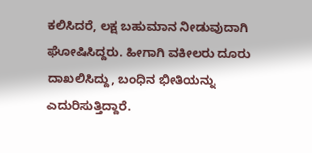ಕಲಿಸಿದರೆ, ಲಕ್ಷ ಬಹುಮಾನ ನೀಡುವುದಾಗಿ ಘೋಷಿಸಿದ್ದರು. ಹೀಗಾಗಿ ವಕೀಲರು ದೂರು ದಾಖಲಿಸಿದ್ದು, ಬಂಧಿನ ಭೀತಿಯನ್ನು ಎದುರಿಸುತ್ತಿದ್ದಾರೆ.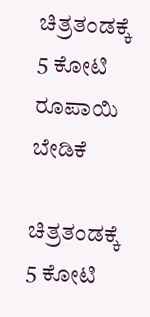ಚಿತ್ರತಂಡಕ್ಕೆ 5 ಕೋಟಿ ರೂಪಾಯಿ ಬೇಡಿಕೆ

ಚಿತ್ರತಂಡಕ್ಕೆ 5 ಕೋಟಿ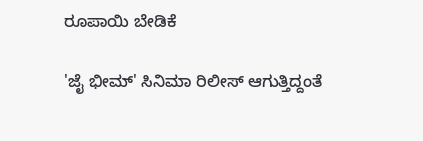ರೂಪಾಯಿ ಬೇಡಿಕೆ

'ಜೈ ಭೀಮ್' ಸಿನಿಮಾ ರಿಲೀಸ್ ಆಗುತ್ತಿದ್ದಂತೆ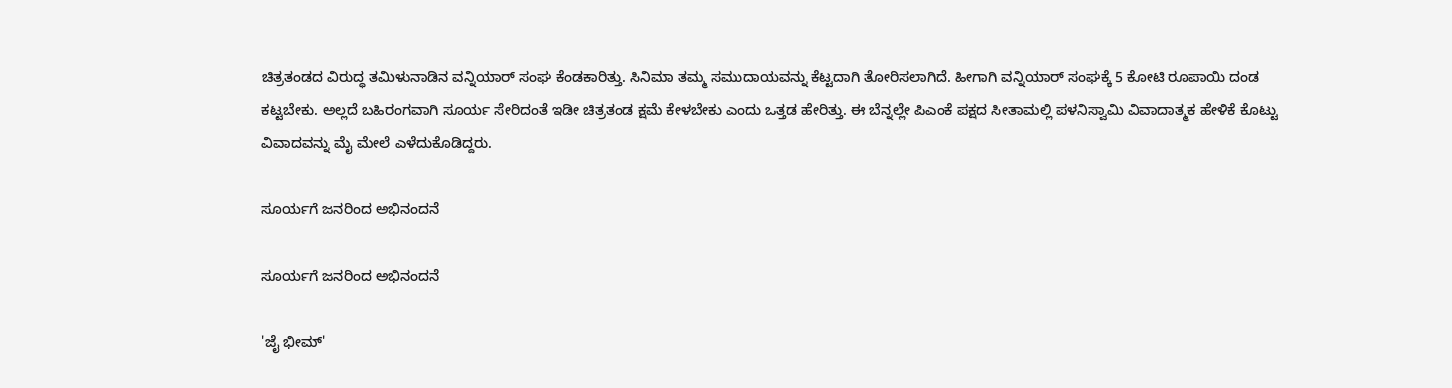ಚಿತ್ರತಂಡದ ವಿರುದ್ಧ ತಮಿಳುನಾಡಿನ ವನ್ನಿಯಾರ್ ಸಂಘ ಕೆಂಡಕಾರಿತ್ತು. ಸಿನಿಮಾ ತಮ್ಮ ಸಮುದಾಯವನ್ನು ಕೆಟ್ಟದಾಗಿ ತೋರಿಸಲಾಗಿದೆ. ಹೀಗಾಗಿ ವನ್ನಿಯಾರ್ ಸಂಘಕ್ಕೆ 5 ಕೋಟಿ ರೂಪಾಯಿ ದಂಡ ಕಟ್ಟಬೇಕು. ಅಲ್ಲದೆ ಬಹಿರಂಗವಾಗಿ ಸೂರ್ಯ ಸೇರಿದಂತೆ ಇಡೀ ಚಿತ್ರತಂಡ ಕ್ಷಮೆ ಕೇಳಬೇಕು ಎಂದು ಒತ್ತಡ ಹೇರಿತ್ತು. ಈ ಬೆನ್ನಲ್ಲೇ ಪಿಎಂಕೆ ಪಕ್ಷದ ಸೀತಾಮಲ್ಲಿ ಪಳನಿಸ್ವಾಮಿ ವಿವಾದಾತ್ಮಕ ಹೇಳಿಕೆ ಕೊಟ್ಟು ವಿವಾದವನ್ನು ಮೈ ಮೇಲೆ ಎಳೆದುಕೊಡಿದ್ದರು.

ಸೂರ್ಯಗೆ ಜನರಿಂದ ಅಭಿನಂದನೆ

ಸೂರ್ಯಗೆ ಜನರಿಂದ ಅಭಿನಂದನೆ

'ಜೈ ಭೀಮ್'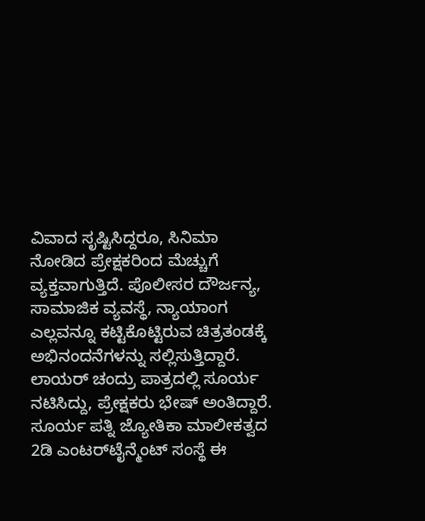ವಿವಾದ ಸೃಷ್ಟಿಸಿದ್ದರೂ, ಸಿನಿಮಾ ನೋಡಿದ ಪ್ರೇಕ್ಷಕರಿಂದ ಮೆಚ್ಚುಗೆ ವ್ಯಕ್ತವಾಗುತ್ತಿದೆ. ಪೊಲೀಸರ ದೌರ್ಜನ್ಯ, ಸಾಮಾಜಿಕ ವ್ಯವಸ್ಥೆ, ನ್ಯಾಯಾಂಗ ಎಲ್ಲವನ್ನೂ ಕಟ್ಟಿಕೊಟ್ಟಿರುವ ಚಿತ್ರತಂಡಕ್ಕೆ ಅಭಿನಂದನೆಗಳನ್ನು ಸಲ್ಲಿಸುತ್ತಿದ್ದಾರೆ. ಲಾಯರ್ ಚಂದ್ರು ಪಾತ್ರದಲ್ಲಿ ಸೂರ್ಯ ನಟಿಸಿದ್ದು, ಪ್ರೇಕ್ಷಕರು ಭೇಷ್ ಅಂತಿದ್ದಾರೆ. ಸೂರ್ಯ ಪತ್ನಿ ಜ್ಯೋತಿಕಾ ಮಾಲೀಕತ್ವದ 2ಡಿ ಎಂಟರ್‌ಟೈನ್ಮೆಂಟ್ ಸಂಸ್ಥೆ ಈ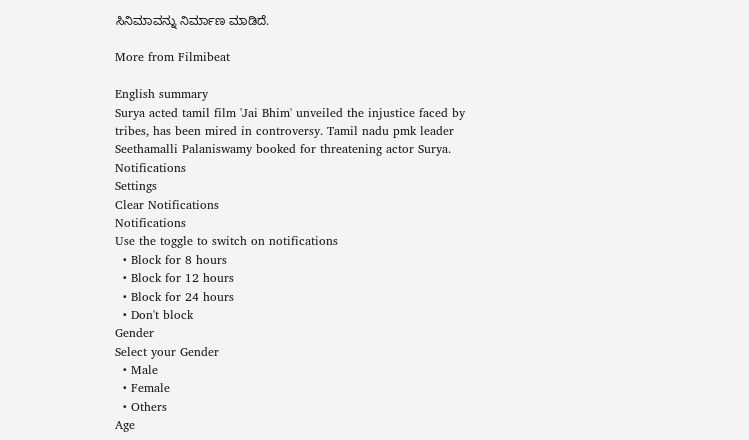ಸಿನಿಮಾವನ್ನು ನಿರ್ಮಾಣ ಮಾಡಿದೆ.

More from Filmibeat

English summary
Surya acted tamil film 'Jai Bhim' unveiled the injustice faced by tribes, has been mired in controversy. Tamil nadu pmk leader Seethamalli Palaniswamy booked for threatening actor Surya.
Notifications
Settings
Clear Notifications
Notifications
Use the toggle to switch on notifications
  • Block for 8 hours
  • Block for 12 hours
  • Block for 24 hours
  • Don't block
Gender
Select your Gender
  • Male
  • Female
  • Others
Age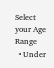Select your Age Range
  • Under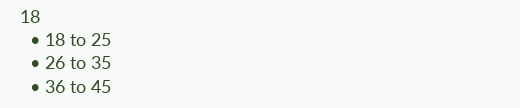18
  • 18 to 25
  • 26 to 35
  • 36 to 45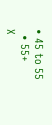• 45 to 55
  • 55+
X